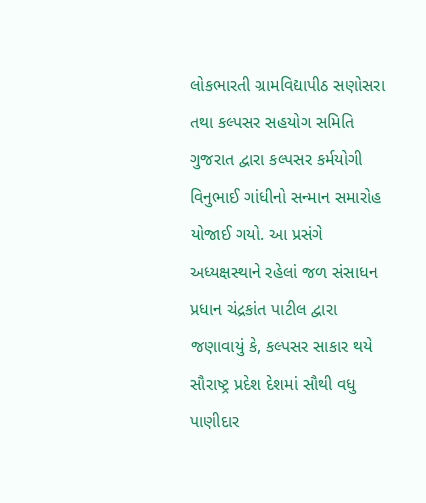લોકભારતી ગ્રામવિદ્યાપીઠ સણોસરા તથા કલ્પસર સહયોગ સમિતિ ગુજરાત દ્વારા કલ્પસર કર્મયોગી વિનુભાઈ ગાંધીનો સન્માન સમારોહ યોજાઈ ગયો. આ પ્રસંગે અધ્યક્ષસ્થાને રહેલાં જળ સંસાધન પ્રધાન ચંદ્રકાંત પાટીલ દ્વારા જણાવાયું કે, કલ્પસર સાકાર થયે સૌરાષ્ટ્ર પ્રદેશ દેશમાં સૌથી વધુ પાણીદાર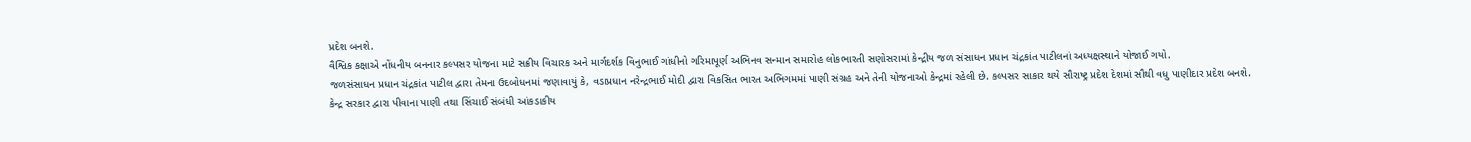પ્રદેશ બનશે.
વૈશ્વિક કક્ષાએ નોંધનીય બનનાર કલ્પસર યોજના માટે સક્રીય વિચારક અને માર્ગદર્શક વિનુભાઈ ગાંધીનો ગરિમાપૂર્ણ અભિનવ સન્માન સમારોહ લોકભારતી સણોસરામાં કેન્દ્રીય જળ સંસાધન પ્રધાન ચંદ્રકાંત પાટીલનાં અધ્યક્ષસ્થાને યોજાઈ ગયો.
જળસંસાધન પ્રધાન ચંદ્રકાંત પાટીલ દ્વારા તેમના ઉદબોધનમાં જણાવાયું કે, વડાપ્રધાન નરેન્દ્રભાઈ મોદી દ્વારા વિકસિત ભારત અભિગમમાં પાણી સંગ્રહ અને તેની યોજનાઓ કેન્દ્રમાં રહેલી છે. કલ્પસર સાકાર થયે સૌરાષ્ટ્ર પ્રદેશ દેશમાં સૌથી વધુ પાણીદાર પ્રદેશ બનશે.
કેન્દ્ર સરકાર દ્વારા પીવાના પાણી તથા સિંચાઈ સંબંધી આંકડાકીય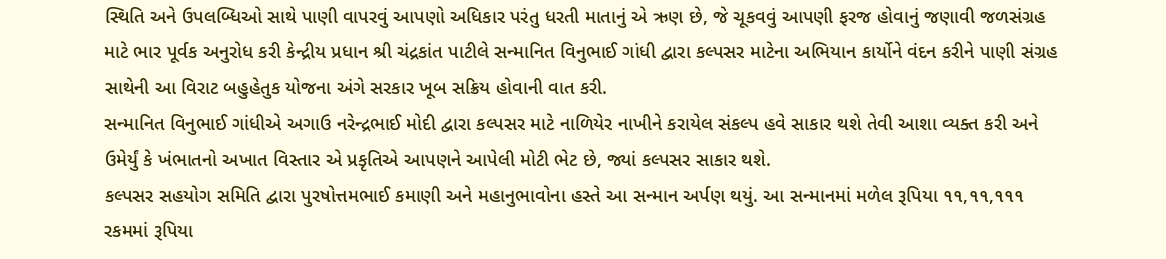સ્થિતિ અને ઉપલબ્ધિઓ સાથે પાણી વાપરવું આપણો અધિકાર પરંતુ ધરતી માતાનું એ ઋણ છે, જે ચૂકવવું આપણી ફરજ હોવાનું જણાવી જળસંગ્રહ માટે ભાર પૂર્વક અનુરોધ કરી કેન્દ્રીય પ્રધાન શ્રી ચંદ્રકાંત પાટીલે સન્માનિત વિનુભાઈ ગાંધી દ્વારા કલ્પસર માટેના અભિયાન કાર્યોને વંદન કરીને પાણી સંગ્રહ સાથેની આ વિરાટ બહુહેતુક યોજના અંગે સરકાર ખૂબ સક્રિય હોવાની વાત કરી.
સન્માનિત વિનુભાઈ ગાંધીએ અગાઉ નરેન્દ્રભાઈ મોદી દ્વારા કલ્પસર માટે નાળિયેર નાખીને કરાયેલ સંકલ્પ હવે સાકાર થશે તેવી આશા વ્યક્ત કરી અને ઉમેર્યું કે ખંભાતનો અખાત વિસ્તાર એ પ્રકૃતિએ આપણને આપેલી મોટી ભેટ છે, જ્યાં કલ્પસર સાકાર થશે.
કલ્પસર સહયોગ સમિતિ દ્વારા પુરષોત્તમભાઈ કમાણી અને મહાનુભાવોના હસ્તે આ સન્માન અર્પણ થયું. આ સન્માનમાં મળેલ રૂપિયા ૧૧,૧૧,૧૧૧ રકમમાં રૂપિયા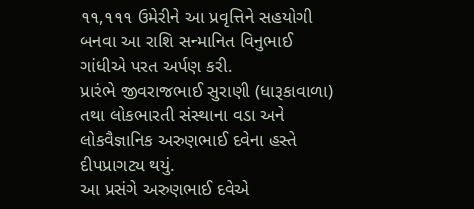૧૧,૧૧૧ ઉમેરીને આ પ્રવૃત્તિને સહયોગી બનવા આ રાશિ સન્માનિત વિનુભાઈ ગાંધીએ પરત અર્પણ કરી.
પ્રારંભે જીવરાજભાઈ સુરાણી (ધારૂકાવાળા) તથા લોકભારતી સંસ્થાના વડા અને લોકવૈજ્ઞાનિક અરુણભાઈ દવેના હસ્તે દીપપ્રાગટ્ય થયું.
આ પ્રસંગે અરુણભાઈ દવેએ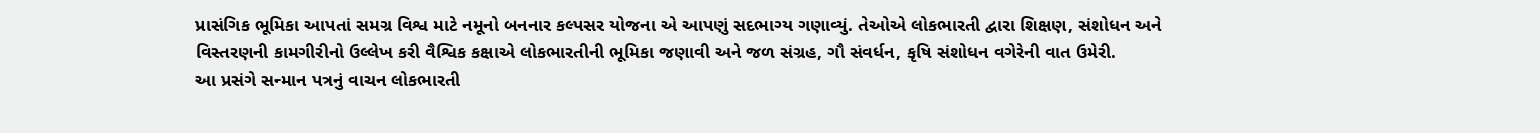પ્રાસંગિક ભૂમિકા આપતાં સમગ્ર વિશ્વ માટે નમૂનો બનનાર કલ્પસર યોજના એ આપણું સદભાગ્ય ગણાવ્યું. તેઓએ લોકભારતી દ્વારા શિક્ષણ, સંશોધન અને વિસ્તરણની કામગીરીનો ઉલ્લેખ કરી વૈશ્વિક કક્ષાએ લોકભારતીની ભૂમિકા જણાવી અને જળ સંગ્રહ, ગૌ સંવર્ધન, કૃષિ સંશોધન વગેરેની વાત ઉમેરી.
આ પ્રસંગે સન્માન પત્રનું વાચન લોકભારતી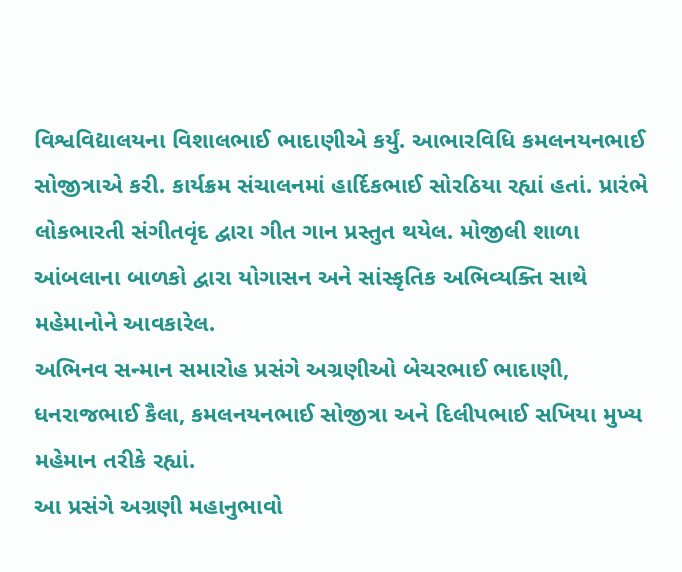વિશ્વવિદ્યાલયના વિશાલભાઈ ભાદાણીએ કર્યું. આભારવિધિ કમલનયનભાઈ સોજીત્રાએ કરી. કાર્યક્રમ સંચાલનમાં હાર્દિકભાઈ સોરઠિયા રહ્યાં હતાં. પ્રારંભે લોકભારતી સંગીતવૃંદ દ્વારા ગીત ગાન પ્રસ્તુત થયેલ. મોજીલી શાળા આંબલાના બાળકો દ્વારા યોગાસન અને સાંસ્કૃતિક અભિવ્યક્તિ સાથે મહેમાનોને આવકારેલ.
અભિનવ સન્માન સમારોહ પ્રસંગે અગ્રણીઓ બેચરભાઈ ભાદાણી, ધનરાજભાઈ કૈલા, કમલનયનભાઈ સોજીત્રા અને દિલીપભાઈ સખિયા મુખ્ય મહેમાન તરીકે રહ્યાં.
આ પ્રસંગે અગ્રણી મહાનુભાવો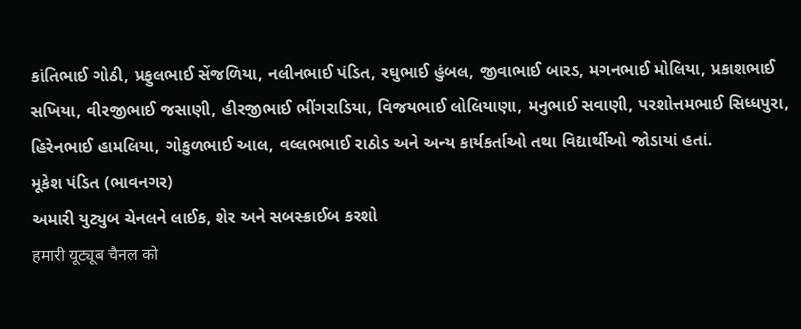કાંતિભાઈ ગોઠી, પ્રફુલભાઈ સેંજળિયા, નલીનભાઈ પંડિત, રઘુભાઈ હુંબલ, જીવાભાઈ બારડ, મગનભાઈ મોલિયા, પ્રકાશભાઈ સખિયા, વીરજીભાઈ જસાણી, હીરજીભાઈ ભીંગરાડિયા, વિજયભાઈ લોલિયાણા, મનુભાઈ સવાણી, પરશોત્તમભાઈ સિધ્ધપુરા, હિરેનભાઈ હામલિયા, ગોકુળભાઈ આલ, વલ્લભભાઈ રાઠોડ અને અન્ય કાર્યકર્તાઓ તથા વિદ્યાર્થીઓ જોડાયાં હતાં.
મૂકેશ પંડિત (ભાવનગર)
અમારી યુટ્યુબ ચેનલને લાઈક, શેર અને સબસ્ક્રાઈબ કરશો
हमारी यूट्यूब चैनल को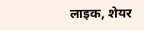लाइक, शेयर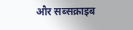और सब्सक्राइब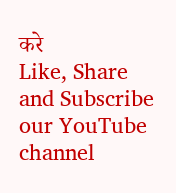करे
Like, Share and Subscribe our YouTube channel